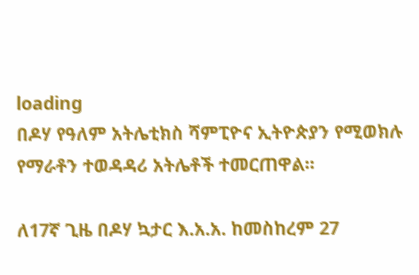loading
በዶሃ የዓለም አትሌቲክስ ሻምፒዮና ኢትዮጵያን የሚወክሉ የማራቶን ተወዳዳሪ አትሌቶች ተመርጠዋል፡፡

ለ17ኛ ጊዜ በዶሃ ኳታር እ.አ.አ. ከመስከረም 27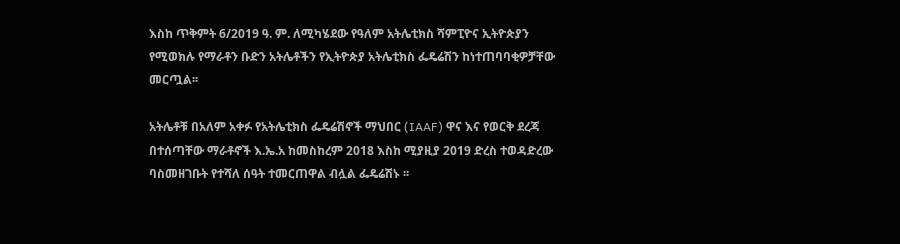እስከ ጥቅምት 6/2019 ዓ. ም. ለሚካሄደው የዓለም አትሌቲክስ ሻምፒዮና ኢትዮጵያን የሚወክሉ የማራቶን ቡድን አትሌቶችን የኢትዮጵያ አትሌቲክስ ፌዴሬሽን ከነተጠባባቂዎቻቸው መርጧል፡፡

አትሌቶቹ በአለም አቀፉ የአትሌቲክስ ፌዴሬሽኖች ማህበር (IAAF) ዋና እና የወርቅ ደረጃ በተሰጣቸው ማራቶኖች እ.ኤ.አ ከመስከረም 2018 እስከ ሚያዚያ 2019 ድረስ ተወዳድረው ባስመዘገቡት የተሻለ ሰዓት ተመርጠዋል ብሏል ፌዴሬሽኑ ፡፡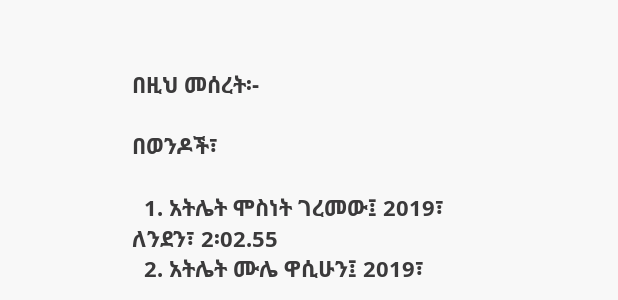በዚህ መሰረት፡-

በወንዶች፣

  1. አትሌት ሞስነት ገረመው፤ 2019፣ ለንደን፣ 2፡02.55
  2. አትሌት ሙሌ ዋሲሁን፤ 2019፣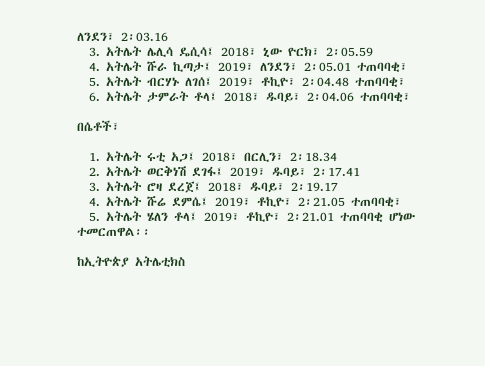ለንደን፣ 2፡03.16
  3. አትሌት ሌሊሳ ዴሲሳ፤ 2018፣ ኒው ዮርክ፣ 2፡05.59
  4. አትሌት ሹራ ኪጣታ፤ 2019፣ ለንደን፣ 2፡05.01 ተጠባባቂ፣
  5. አትሌት ብርሃኑ ለገሰ፤ 2019፣ ቶኪዮ፣ 2፡04.48 ተጠባባቂ፣
  6. አትሌት ታምራት ቶላ፤ 2018፣ ዱባይ፣ 2፡04.06 ተጠባባቂ፣

በሴቶች፣

  1. አትሌት ሩቲ አጋ፤ 2018፣ በርሊን፣ 2፡18.34
  2. አትሌት ወርቅነሽ ደገፋ፤ 2019፣ ዱባይ፣ 2፡17.41
  3. አትሌት ሮዛ ደረጀ፤ 2018፣ ዱባይ፣ 2፡19.17
  4. አትሌት ሹሬ ደምሴ፤ 2019፣ ቶኪዮ፣ 2፡21.05 ተጠባባቂ፣
  5. አትሌት ሄለን ቶላ፤ 2019፣ ቶኪዮ፣ 2፡21.01 ተጠባባቂ ሆነው ተመርጠዋል፡፡

ከኢትዮጵያ አትሌቲክስ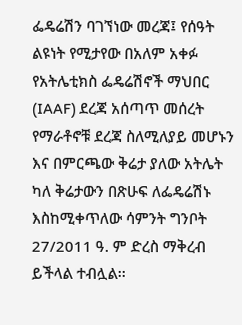ፌዴሬሽን ባገኘነው መረጃ፤ የሰዓት ልዩነት የሚታየው በአለም አቀፉ የአትሌቲክስ ፌዴሬሽኖች ማህበር (IAAF) ደረጃ አሰጣጥ መሰረት የማራቶኖቹ ደረጃ ስለሚለያይ መሆኑን እና በምርጫው ቅሬታ ያለው አትሌት ካለ ቅሬታውን በጽሁፍ ለፌዴሬሽኑ እስከሚቀጥለው ሳምንት ግንቦት 27/2011 ዓ. ም ድረስ ማቅረብ ይችላል ተብሏል፡፡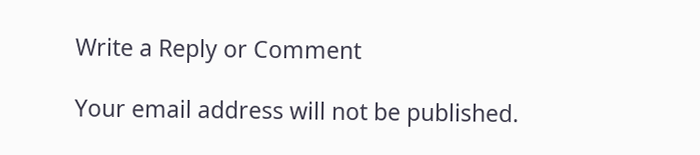Write a Reply or Comment

Your email address will not be published.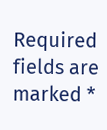Required fields are marked *